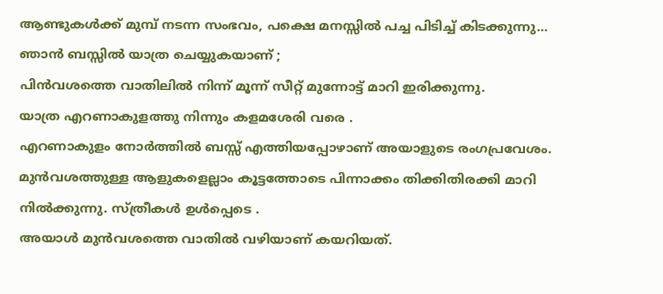ആണ്ടുകൾക്ക് മുമ്പ് നടന്ന സംഭവം, പക്ഷെ മനസ്സിൽ പച്ച പിടിച്ച് കിടക്കുന്നു…
ഞാൻ ബസ്സിൽ യാത്ര ചെയ്യുകയാണ് ;
പിൻവശത്തെ വാതിലിൽ നിന്ന് മൂന്ന് സീറ്റ് മുന്നോട്ട് മാറി ഇരിക്കുന്നു.
യാത്ര എറണാകുളത്തു നിന്നും കളമശേരി വരെ .
എറണാകുളം നോർത്തിൽ ബസ്സ് എത്തിയപ്പോഴാണ് അയാളുടെ രംഗപ്രവേശം. മുൻവശത്തുള്ള ആളുകളെല്ലാം കൂട്ടത്തോടെ പിന്നാക്കം തിക്കിതിരക്കി മാറി നിൽക്കുന്നു. സ്ത്രീകൾ ഉൾപ്പെടെ .
അയാൾ മുൻവശത്തെ വാതിൽ വഴിയാണ് കയറിയത്.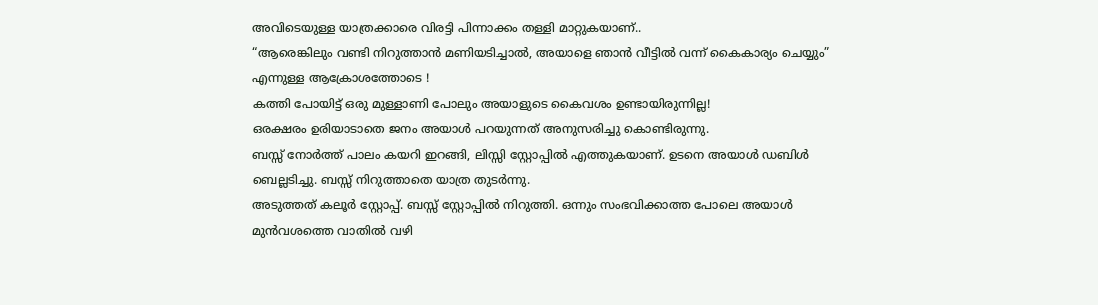അവിടെയുള്ള യാത്രക്കാരെ വിരട്ടി പിന്നാക്കം തള്ളി മാറ്റുകയാണ്..
“ആരെങ്കിലും വണ്ടി നിറുത്താൻ മണിയടിച്ചാൽ, അയാളെ ഞാൻ വീട്ടിൽ വന്ന് കൈകാര്യം ചെയ്യും” എന്നുള്ള ആക്രോശത്തോടെ !
കത്തി പോയിട്ട് ഒരു മുള്ളാണി പോലും അയാളുടെ കൈവശം ഉണ്ടായിരുന്നില്ല!
ഒരക്ഷരം ഉരിയാടാതെ ജനം അയാൾ പറയുന്നത് അനുസരിച്ചു കൊണ്ടിരുന്നു.
ബസ്സ് നോർത്ത് പാലം കയറി ഇറങ്ങി, ലിസ്സി സ്റ്റോപ്പിൽ എത്തുകയാണ്. ഉടനെ അയാൾ ഡബിൾ ബെല്ലടിച്ചു. ബസ്സ് നിറുത്താതെ യാത്ര തുടർന്നു.
അടുത്തത് കലൂർ സ്റ്റോപ്പ്. ബസ്സ് സ്റ്റോപ്പിൽ നിറുത്തി. ഒന്നും സംഭവിക്കാത്ത പോലെ അയാൾ മുൻവശത്തെ വാതിൽ വഴി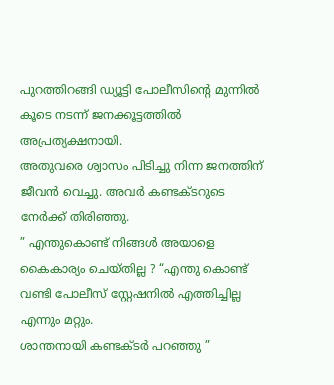പുറത്തിറങ്ങി ഡ്യൂട്ടി പോലീസിന്റെ മുന്നിൽ കൂടെ നടന്ന് ജനക്കൂട്ടത്തിൽ അപ്രത്യക്ഷനായി.
അതുവരെ ശ്വാസം പിടിച്ചു നിന്ന ജനത്തിന് ജീവൻ വെച്ചു. അവർ കണ്ടക്ടറുടെ നേർക്ക് തിരിഞ്ഞു.
” എന്തുകൊണ്ട് നിങ്ങൾ അയാളെ കൈകാര്യം ചെയ്തില്ല ? “എന്തു കൊണ്ട് വണ്ടി പോലീസ് സ്റ്റേഷനിൽ എത്തിച്ചില്ല എന്നും മറ്റും.
ശാന്തനായി കണ്ടക്ടർ പറഞ്ഞു ”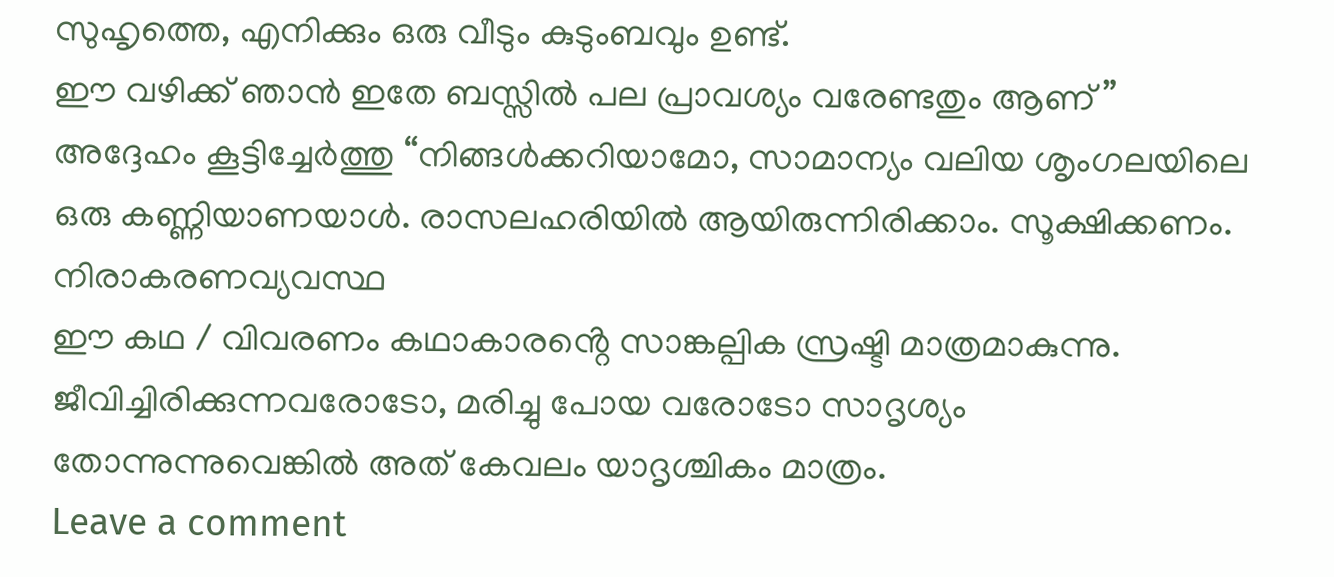സുഹൃത്തെ, എനിക്കും ഒരു വീടും കുടുംബവും ഉണ്ട്.
ഈ വഴിക്ക് ഞാൻ ഇതേ ബസ്സിൽ പല പ്രാവശ്യം വരേണ്ടതും ആണ് ” അദ്ദേഹം കൂട്ടിച്ചേർത്തു “നിങ്ങൾക്കറിയാമോ, സാമാന്യം വലിയ ശൃംഗലയിലെ ഒരു കണ്ണിയാണയാൾ. രാസലഹരിയിൽ ആയിരുന്നിരിക്കാം. സൂക്ഷിക്കണം.
നിരാകരണവ്യവസ്ഥ
ഈ കഥ / വിവരണം കഥാകാരൻ്റെ സാങ്കല്പിക സ്രഷ്ടി മാത്രമാകുന്നു. ജീവിച്ചിരിക്കുന്നവരോടോ, മരിച്ചു പോയ വരോടോ സാദൃശ്യം തോന്നുന്നുവെങ്കിൽ അത് കേവലം യാദൃശ്ചികം മാത്രം.
Leave a comment